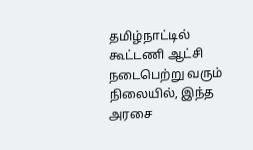தமிழ்நாட்டில் கூட்டணி ஆட்சி நடைபெற்று வரும் நிலையில், இந்த அரசை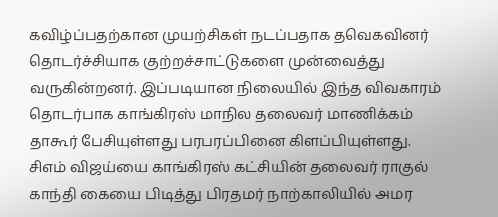கவிழ்ப்பதற்கான முயற்சிகள் நடப்பதாக தவெகவினர் தொடர்ச்சியாக குற்றச்சாட்டுகளை முன்வைத்து வருகின்றனர். இப்படியான நிலையில் இந்த விவகாரம் தொடர்பாக காங்கிரஸ் மாநில தலைவர் மாணிக்கம் தாகூர் பேசியுள்ளது பரபரப்பினை கிளப்பியுள்ளது.
சிஎம் விஜய்யை காங்கிரஸ் கட்சியின் தலைவர் ராகுல் காந்தி கையை பிடித்து பிரதமர் நாற்காலியில் அமர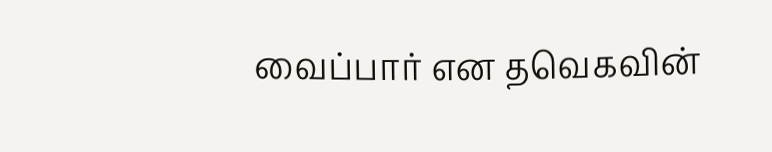வைப்பார் என தவெகவின்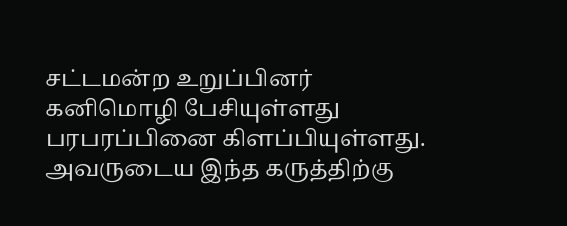சட்டமன்ற உறுப்பினர் கனிமொழி பேசியுள்ளது பரபரப்பினை கிளப்பியுள்ளது. அவருடைய இந்த கருத்திற்கு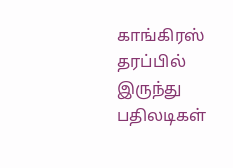காங்கிரஸ் தரப்பில் இருந்து பதிலடிகள்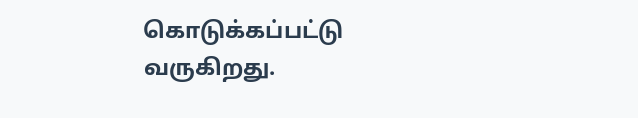கொடுக்கப்பட்டு வருகிறது.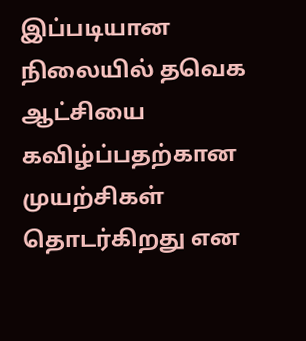இப்படியான நிலையில் தவெக ஆட்சியை கவிழ்ப்பதற்கான முயற்சிகள் தொடர்கிறது என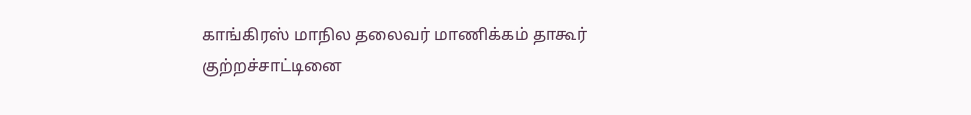காங்கிரஸ் மாநில தலைவர் மாணிக்கம் தாகூர் குற்றச்சாட்டினை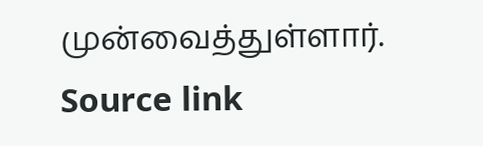முன்வைத்துள்ளார்.
Source link